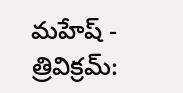మహేష్ - త్రివిక్రమ్: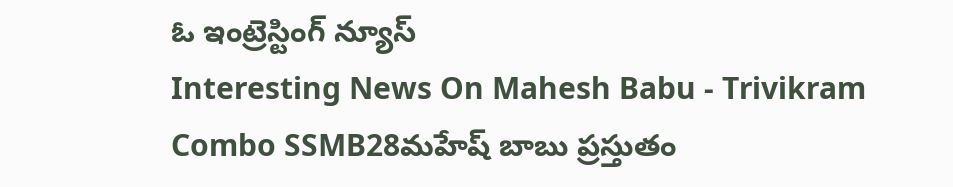ఓ ఇంట్రెస్టింగ్ న్యూస్
Interesting News On Mahesh Babu - Trivikram Combo SSMB28మహేష్ బాబు ప్రస్తుతం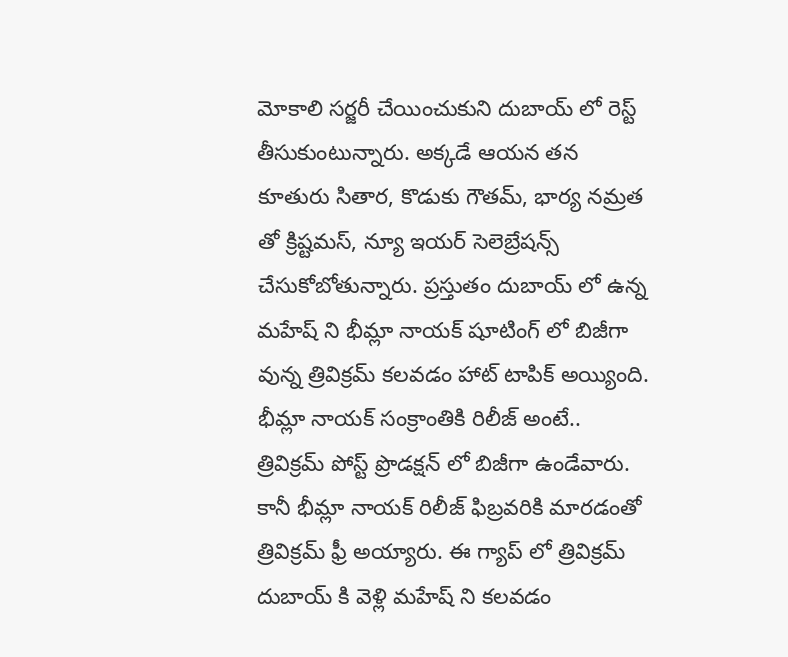మోకాలి సర్జరీ చేయించుకుని దుబాయ్ లో రెస్ట్ తీసుకుంటున్నారు. అక్కడే ఆయన తన కూతురు సితార, కొడుకు గౌతమ్, భార్య నమ్రత తో క్రిష్టమస్, న్యూ ఇయర్ సెలెబ్రేషన్స్ చేసుకోబోతున్నారు. ప్రస్తుతం దుబాయ్ లో ఉన్న మహేష్ ని భీమ్లా నాయక్ షూటింగ్ లో బిజీగా వున్న త్రివిక్రమ్ కలవడం హాట్ టాపిక్ అయ్యింది. భీమ్లా నాయక్ సంక్రాంతికి రిలీజ్ అంటే.. త్రివిక్రమ్ పోస్ట్ ప్రొడక్షన్ లో బిజీగా ఉండేవారు. కానీ భీమ్లా నాయక్ రిలీజ్ ఫిబ్రవరికి మారడంతో త్రివిక్రమ్ ఫ్రీ అయ్యారు. ఈ గ్యాప్ లో త్రివిక్రమ్ దుబాయ్ కి వెళ్లి మహేష్ ని కలవడం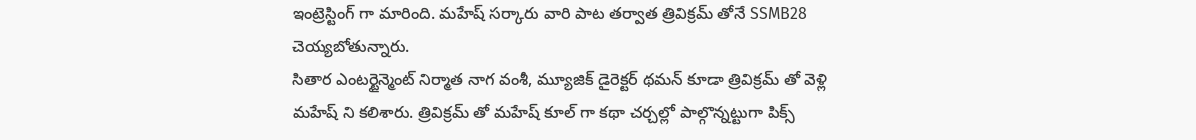ఇంట్రెస్టింగ్ గా మారింది. మహేష్ సర్కారు వారి పాట తర్వాత త్రివిక్రమ్ తోనే SSMB28 చెయ్యబోతున్నారు.
సితార ఎంటర్టైన్మెంట్ నిర్మాత నాగ వంశీ, మ్యూజిక్ డైరెక్టర్ థమన్ కూడా త్రివిక్రమ్ తో వెళ్లి మహేష్ ని కలిశారు. త్రివిక్రమ్ తో మహేష్ కూల్ గా కథా చర్చల్లో పాల్గొన్నట్టుగా పిక్స్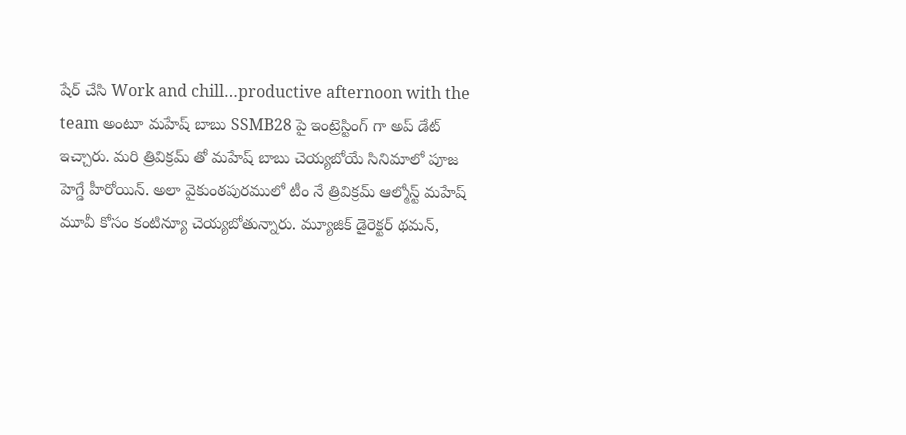షేర్ చేసి Work and chill…productive afternoon with the team అంటూ మహేష్ బాబు SSMB28 పై ఇంట్రెస్టింగ్ గా అప్ డేట్ ఇచ్చారు. మరి త్రివిక్రమ్ తో మహేష్ బాబు చెయ్యబోయే సినిమాలో పూజ హెగ్డే హీరోయిన్. అలా వైకుంఠపురములో టీం నే త్రివిక్రమ్ ఆల్మోస్ట్ మహేష్ మూవీ కోసం కంటిన్యూ చెయ్యబోతున్నారు. మ్యూజిక్ డైరెక్టర్ థమన్,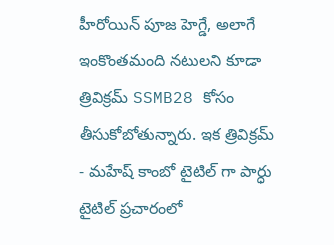హీరోయిన్ పూజ హెగ్డే, అలాగే ఇంకొంతమంది నటులని కూడా త్రివిక్రమ్ SSMB28 కోసం తీసుకోబోతున్నారు. ఇక త్రివిక్రమ్ - మహేష్ కాంబో టైటిల్ గా పార్ధు టైటిల్ ప్రచారంలో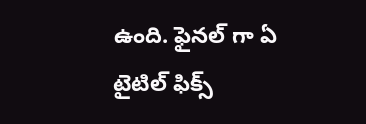ఉంది. ఫైనల్ గా ఏ టైటిల్ ఫిక్స్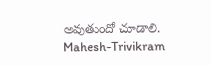అవుతుందో చూడాలి.
Mahesh-Trivikram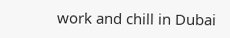work and chill in Dubai